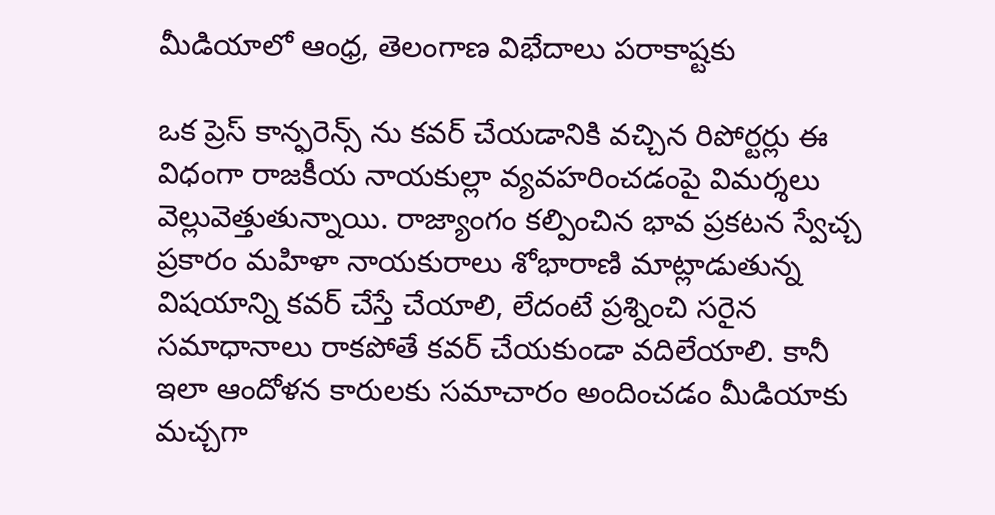మీడియాలో ఆంధ్ర, తెలంగాణ విభేదాలు పరాకాష్టకు

ఒక ప్రెస్ కాన్ఫరెన్స్ ను కవర్ చేయడానికి వచ్చిన రిపోర్టర్లు ఈ విధంగా రాజకీయ నాయకుల్లా వ్యవహరించడంపై విమర్శలు వెల్లువెత్తుతున్నాయి. రాజ్యాంగం కల్పించిన భావ ప్రకటన స్వేచ్చ ప్రకారం మహిళా నాయకురాలు శోభారాణి మాట్లాడుతున్న విషయాన్ని కవర్ చేస్తే చేయాలి, లేదంటే ప్రశ్నించి సరైన సమాధానాలు రాకపోతే కవర్ చేయకుండా వదిలేయాలి. కానీ ఇలా ఆందోళన కారులకు సమాచారం అందించడం మీడియాకు మచ్చగా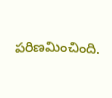పరిణమించింది.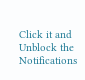Click it and Unblock the Notifications